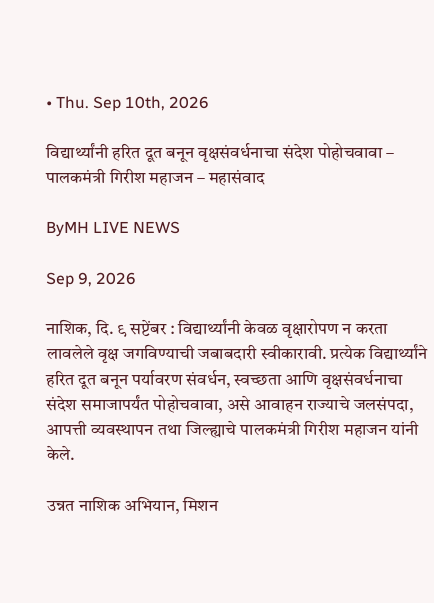• Thu. Sep 10th, 2026

विद्यार्थ्यांनी हरित दूत बनून वृक्षसंवर्धनाचा संदेश पोहोचवावा – पालकमंत्री गिरीश महाजन – महासंवाद

ByMH LIVE NEWS

Sep 9, 2026

नाशिक, दि. ९ सप्टेंबर : विद्यार्थ्यांनी केवळ वृक्षारोपण न करता लावलेले वृक्ष जगविण्याची जबाबदारी स्वीकारावी. प्रत्येक विद्यार्थ्यांने हरित दूत बनून पर्यावरण संवर्धन, स्वच्छता आणि वृक्षसंवर्धनाचा संदेश समाजापर्यंत पोहोचवावा, असे आवाहन राज्याचे जलसंपदा, आपत्ती व्यवस्थापन तथा जिल्ह्याचे पालकमंत्री गिरीश महाजन यांनी केले.

उन्नत नाशिक अभियान, मिशन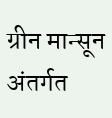ग्रीन मान्सून अंतर्गत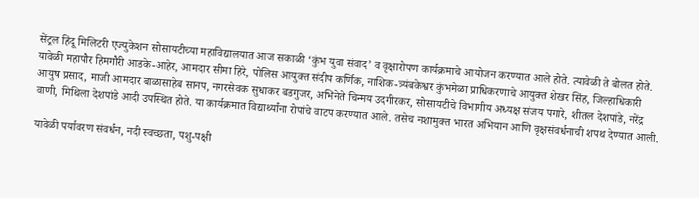सेंट्रल हिंदू मिलिटरी एज्युकेशन सोसायटीच्या महाविद्यालयात आज सकाळी ‘कुंभ युवा संवाद’ व वृक्षारोपण कार्यक्रमाचे आयोजन करण्यात आले होते. त्यावेळी ते बोलत होते. यावेळी महापौर हिमगौरी आडके-आहेर, आमदार सीमा हिरे, पोलिस आयुक्त संदीप कर्णिक, नाशिक-त्र्यंबकेश्वर कुंभमेळा प्राधिकरणाचे आयुक्त शेखर सिंह, जिल्हाधिकारी आयुष प्रसाद, माजी आमदार बाळासाहेब सानप, नगरसेवक सुधाकर बडगुजर, अभिनेते चिन्मय उदगीरकर, सोसायटीचे विभागीय अध्यक्ष संजय पगारे, शीतल देशपांडे, नरेंद्र वाणी, मिथ‍िला देशपांडे आदी उपस्थित होते. या कार्यक्रमात विद्यार्थ्यांना रोपांचे वाटप करण्यात आले. तसेच नशामुक्त भारत अभियान आणि वृक्षसंवर्धनाची शपथ देण्यात आली.

यावेळी पर्यावरण संवर्धन, नदी स्वच्छता, पशु-पक्षी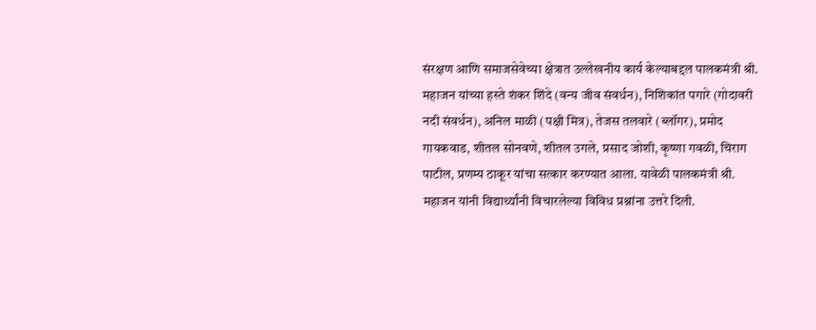संरक्षण आणि समाजसेवेच्या क्षेत्रात उल्लेखनीय कार्य केल्याबद्दल पालकमंत्री श्री. महाजन यांच्या हस्ते शंकर शिंदे (वन्य जीव संवर्धन), निशिकांत पगारे (गोदावरी नदी संवर्धन), अनिल माळी (पक्षी मित्र), तेजस तलवारे (ब्लॉगर), प्रमोद गायकवाड, शीतल सोनवणे, शीतल उगले, प्रसाद जोशी, कृष्णा गवळी, चिराग पाटील, प्रणम्य ठाकूर यांचा सत्कार करण्यात आला. यावेळी पालकमंत्री श्री. महाजन यांनी विद्यार्थ्यांनी विचारलेल्या विविध प्रश्नांना उत्तरे दिली.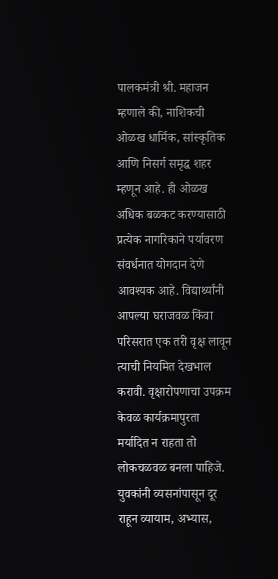पालकमंत्री श्री. महाजन म्हणाले की, नाशिकची ओळख धार्मिक, सांस्कृतिक आणि निसर्ग समृद्ध शहर म्हणून आहे. ही ओळख अधिक बळकट करण्यासाठी प्रत्येक नागरिकाने पर्यावरण संवर्धनात योगदान देणे आवश्यक आहे. विद्यार्थ्यांनी आपल्या घराजवळ किंवा परिसरात एक तरी वृक्ष लावून त्याची नियमित देखभाल करावी. वृक्षारोपणाचा उपक्रम केवळ कार्यक्रमापुरता मर्यादित न राहता तो लोकचळवळ बनला पाहिजे. युवकांनी व्यसनांपासून दूर राहून व्यायाम, अभ्यास,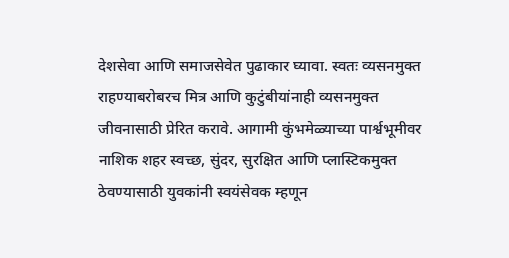देशसेवा आणि समाजसेवेत पुढाकार घ्यावा. स्वतः व्यसनमुक्त राहण्याबरोबरच मित्र आणि कुटुंबीयांनाही व्यसनमुक्त जीवनासाठी प्रेरित करावे. आगामी कुंभमेळ्याच्या पार्श्वभूमीवर नाशिक शहर स्वच्छ, सुंदर, सुरक्षित आणि प्लास्टिकमुक्त ठेवण्यासाठी युवकांनी स्वयंसेवक म्हणून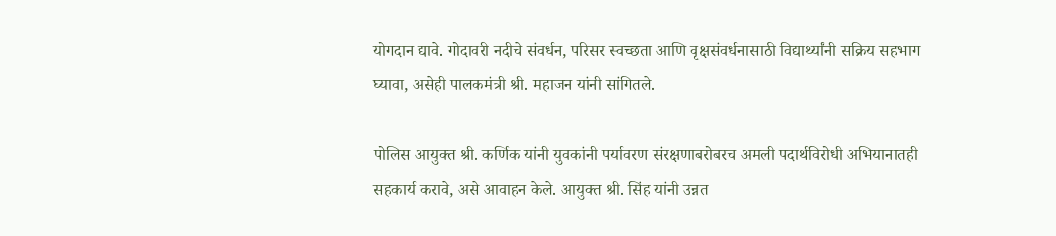योगदान द्यावे. गोदावरी नदीचे संवर्धन, परिसर स्वच्छता आणि वृक्षसंवर्धनासाठी विद्यार्थ्यांनी सक्रिय सहभाग घ्यावा, असेही पालकमंत्री श्री. महाजन यांनी सांगितले.

पोलिस आयुक्त श्री. कर्णिक यांनी युवकांनी पर्यावरण संरक्षणाबरोबरच अमली पदार्थविरोधी अभियानातही सहकार्य करावे, असे आवाहन केले. आयुक्त श्री. सिंह यांनी उन्नत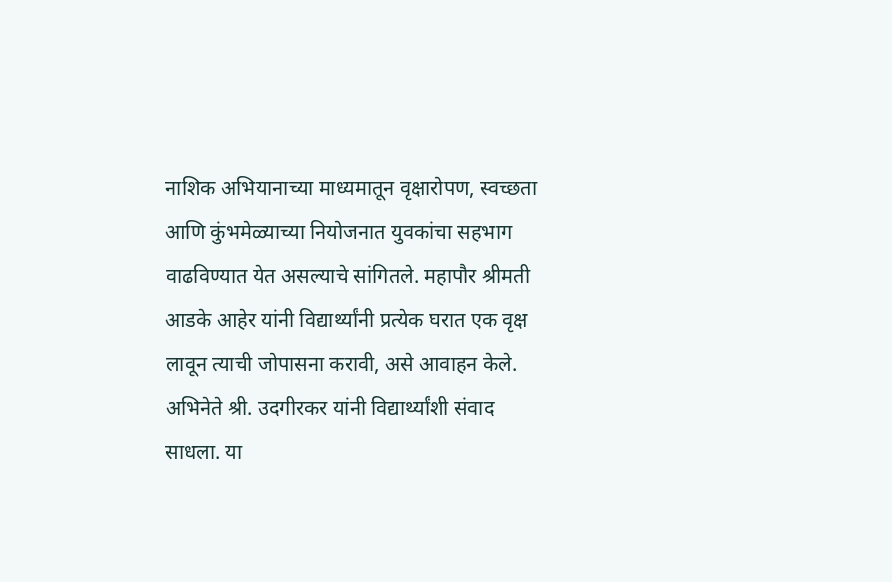नाशिक अभियानाच्या माध्यमातून वृक्षारोपण, स्वच्छता आणि कुंभमेळ्याच्या नियोजनात युवकांचा सहभाग वाढविण्यात येत असल्याचे सांगितले. महापौर श्रीमती आडके आहेर यांनी विद्यार्थ्यांनी प्रत्येक घरात एक वृक्ष लावून त्याची जोपासना करावी, असे आवाहन केले. अभिनेते श्री. उदगीरकर यांनी विद्यार्थ्यांशी संवाद साधला. या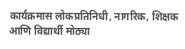कार्यक्रमास लोकप्रतिनिधी, नागरिक, शिक्षक आणि विद्यार्थी मोठ्या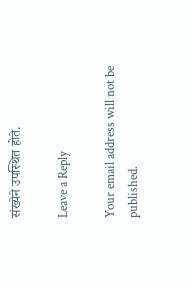संख्येने उपस्थित होते.

Leave a Reply

Your email address will not be published.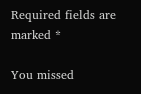Required fields are marked *

You missed